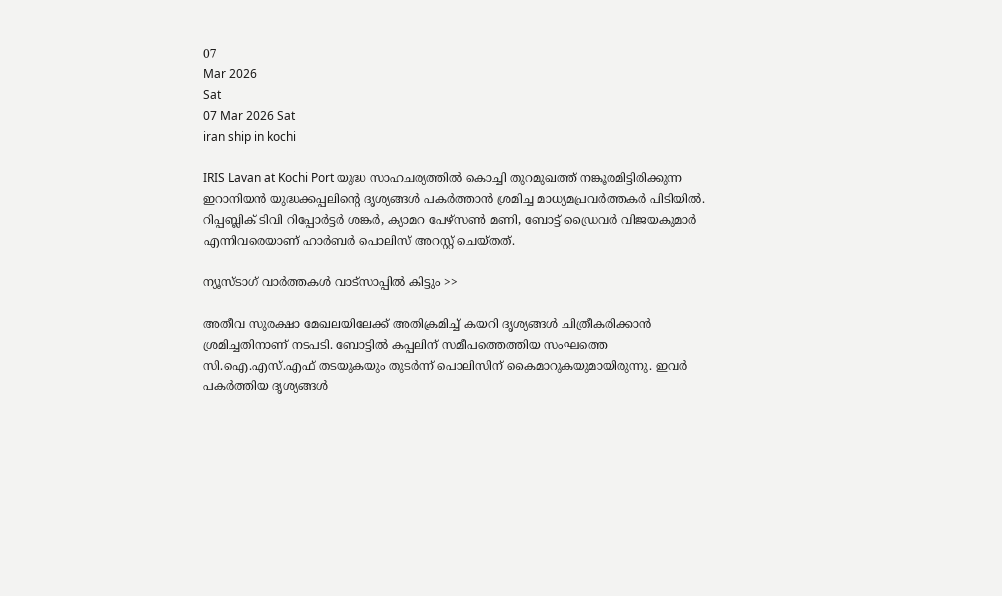07
Mar 2026
Sat
07 Mar 2026 Sat
iran ship in kochi

IRIS Lavan at Kochi Port യുദ്ധ സാഹചര്യത്തില്‍ കൊച്ചി തുറമുഖത്ത് നങ്കൂരമിട്ടിരിക്കുന്ന ഇറാനിയന്‍ യുദ്ധക്കപ്പലിന്റെ ദൃശ്യങ്ങള്‍ പകര്‍ത്താന്‍ ശ്രമിച്ച മാധ്യമപ്രവര്‍ത്തകര്‍ പിടിയില്‍. റിപ്പബ്ലിക് ടിവി റിപ്പോര്‍ട്ടര്‍ ശങ്കര്‍, ക്യാമറ പേഴ്‌സണ്‍ മണി, ബോട്ട് ഡ്രൈവര്‍ വിജയകുമാര്‍ എന്നിവരെയാണ് ഹാര്‍ബര്‍ പൊലിസ് അറസ്റ്റ് ചെയ്തത്.

ന്യൂസ്ടാഗ് വാര്‍ത്തകള്‍ വാട്‌സാപ്പില്‍ കിട്ടും >>

അതീവ സുരക്ഷാ മേഖലയിലേക്ക് അതിക്രമിച്ച് കയറി ദൃശ്യങ്ങള്‍ ചിത്രീകരിക്കാന്‍ ശ്രമിച്ചതിനാണ് നടപടി. ബോട്ടില്‍ കപ്പലിന് സമീപത്തെത്തിയ സംഘത്തെ സി.ഐ.എസ്.എഫ് തടയുകയും തുടര്‍ന്ന് പൊലിസിന് കൈമാറുകയുമായിരുന്നു. ഇവര്‍ പകര്‍ത്തിയ ദൃശ്യങ്ങള്‍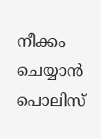നീക്കം ചെയ്യാന്‍ പൊലിസ്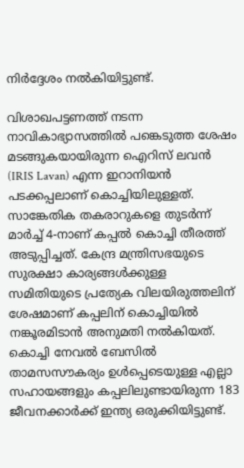നിര്‍ദ്ദേശം നല്‍കിയിട്ടുണ്ട്.

വിശാഖപട്ടണത്ത് നടന്ന നാവികാഭ്യാസത്തില്‍ പങ്കെടുത്ത ശേഷം മടങ്ങുകയായിരുന്ന ഐറിസ് ലവന്‍ (IRIS Lavan) എന്ന ഇറാനിയന്‍ പടക്കപ്പലാണ് കൊച്ചിയിലുള്ളത്. സാങ്കേതിക തകരാറുകളെ തുടര്‍ന്ന് മാര്‍ച്ച് 4-നാണ് കപ്പല്‍ കൊച്ചി തീരത്ത് അടുപ്പിച്ചത്. കേന്ദ്ര മന്ത്രിസഭയുടെ സുരക്ഷാ കാര്യങ്ങള്‍ക്കുള്ള സമിതിയുടെ പ്രത്യേക വിലയിരുത്തലിന് ശേഷമാണ് കപ്പലിന് കൊച്ചിയില്‍ നങ്കൂരമിടാന്‍ അനുമതി നല്‍കിയത്. കൊച്ചി നേവല്‍ ബേസില്‍ താമസസൗകര്യം ഉള്‍പ്പെടെയുള്ള എല്ലാ സഹായങ്ങളും കപ്പലിലുണ്ടായിരുന്ന 183 ജീവനക്കാര്‍ക്ക് ഇന്ത്യ ഒരുക്കിയിട്ടുണ്ട്.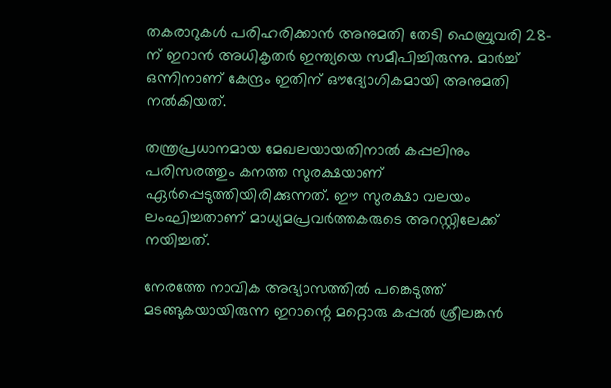തകരാറുകള്‍ പരിഹരിക്കാന്‍ അനുമതി തേടി ഫെബ്രുവരി 28-ന് ഇറാന്‍ അധികൃതര്‍ ഇന്ത്യയെ സമീപിച്ചിരുന്നു. മാര്‍ച്ച് ഒന്നിനാണ് കേന്ദ്രം ഇതിന് ഔദ്യോഗികമായി അനുമതി നല്‍കിയത്.

തന്ത്രപ്രധാനമായ മേഖലയായതിനാല്‍ കപ്പലിനും പരിസരത്തും കനത്ത സുരക്ഷയാണ് ഏര്‍പ്പെടുത്തിയിരിക്കുന്നത്. ഈ സുരക്ഷാ വലയം ലംഘിച്ചതാണ് മാധ്യമപ്രവര്‍ത്തകരുടെ അറസ്റ്റിലേക്ക് നയിച്ചത്.

നേരത്തേ നാവിക അഭ്യാസത്തില്‍ പങ്കെടുത്ത് മടങ്ങുകയായിരുന്ന ഇറാന്റെ മറ്റൊരു കപ്പല്‍ ശ്രീലങ്കന്‍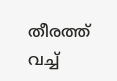തീരത്ത് വച്ച്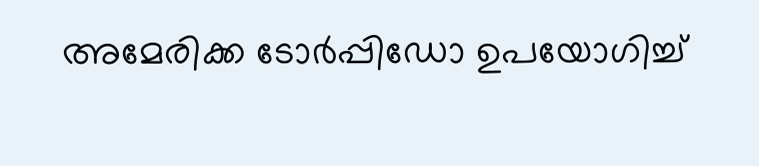അമേരിക്ക ടോര്‍പ്പിഡോ ഉപയോഗിച്ച്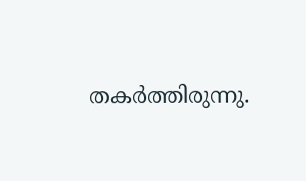തകര്‍ത്തിരുന്നു.